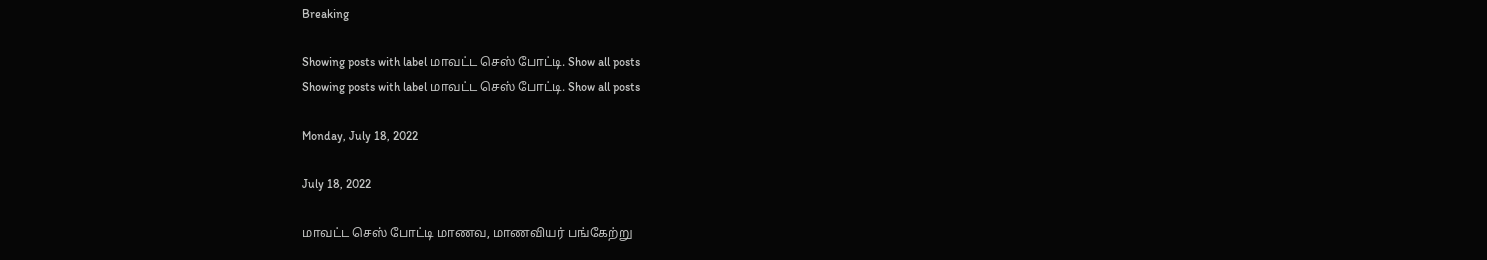Breaking

Showing posts with label மாவட்ட செஸ் போட்டி. Show all posts
Showing posts with label மாவட்ட செஸ் போட்டி. Show all posts

Monday, July 18, 2022

July 18, 2022

மாவட்ட செஸ் போட்டி மாணவ, மாணவியர் பங்கேற்று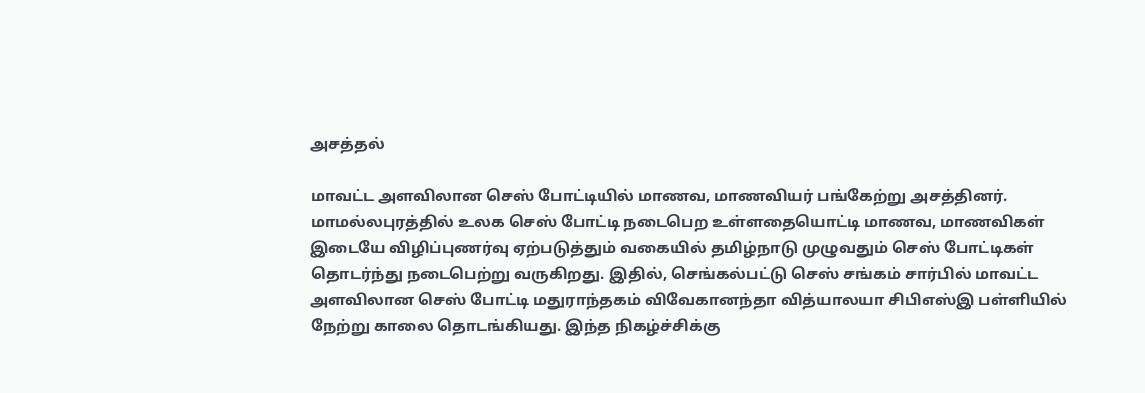அசத்தல்

மாவட்ட அளவிலான செஸ் போட்டியில் மாணவ, மாணவியர் பங்கேற்று அசத்தினர். மாமல்லபுரத்தில் உலக செஸ் போட்டி நடைபெற உள்ளதையொட்டி மாணவ, மாணவிகள் இடையே விழிப்புணர்வு ஏற்படுத்தும் வகையில் தமிழ்நாடு முழுவதும் செஸ் போட்டிகள் தொடர்ந்து நடைபெற்று வருகிறது. இதில், செங்கல்பட்டு செஸ் சங்கம் சார்பில் மாவட்ட அளவிலான செஸ் போட்டி மதுராந்தகம் விவேகானந்தா வித்யாலயா சிபிஎஸ்இ பள்ளியில் நேற்று காலை தொடங்கியது. இந்த நிகழ்ச்சிக்கு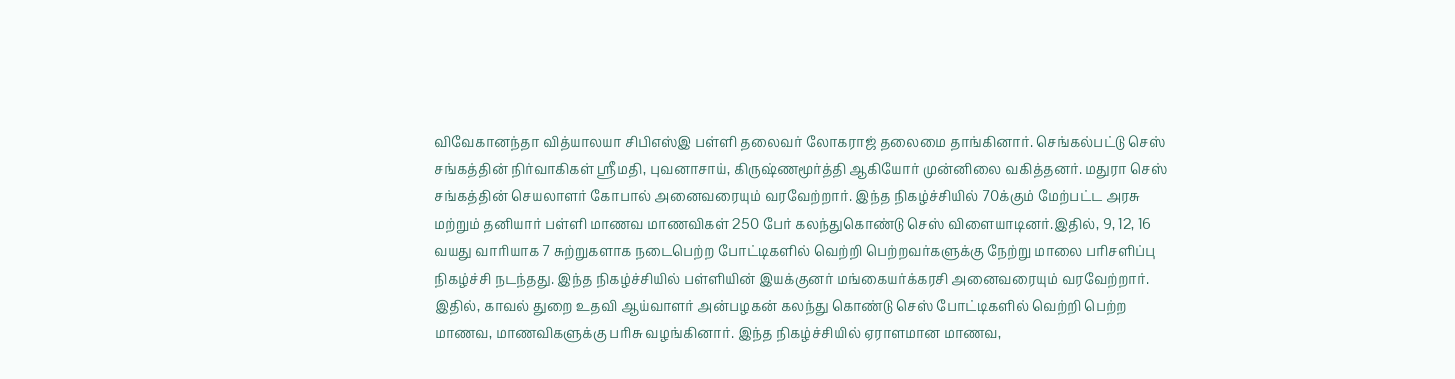விவேகானந்தா வித்யாலயா சிபிஎஸ்இ பள்ளி தலைவர் லோகராஜ் தலைமை தாங்கினார். செங்கல்பட்டு செஸ் சங்கத்தின் நிர்வாகிகள் ஸ்ரீமதி, புவனாசாய், கிருஷ்ணமூர்த்தி ஆகியோர் முன்னிலை வகித்தனர். மதுரா செஸ் சங்கத்தின் செயலாளர் கோபால் அனைவரையும் வரவேற்றார். இந்த நிகழ்ச்சியில் 70க்கும் மேற்பட்ட அரசு மற்றும் தனியார் பள்ளி மாணவ மாணவிகள் 250 பேர் கலந்துகொண்டு செஸ் விளையாடினர்.இதில், 9, 12, 16 வயது வாரியாக 7 சுற்றுகளாக நடைபெற்ற போட்டிகளில் வெற்றி பெற்றவர்களுக்கு நேற்று மாலை பரிசளிப்பு நிகழ்ச்சி நடந்தது. இந்த நிகழ்ச்சியில் பள்ளியின் இயக்குனர் மங்கையர்க்கரசி அனைவரையும் வரவேற்றார். இதில், காவல் துறை உதவி ஆய்வாளர் அன்பழகன் கலந்து கொண்டு செஸ் போட்டிகளில் வெற்றி பெற்ற மாணவ, மாணவிகளுக்கு பரிசு வழங்கினார். இந்த நிகழ்ச்சியில் ஏராளமான மாணவ,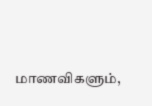மாணவிகளும்,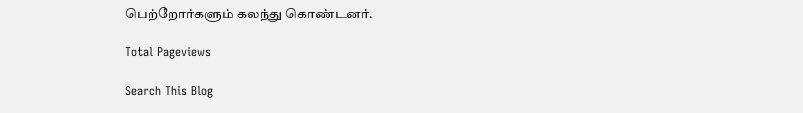பெற்றோர்களும் கலந்து கொண்டனர்.

Total Pageviews

Search This Blog